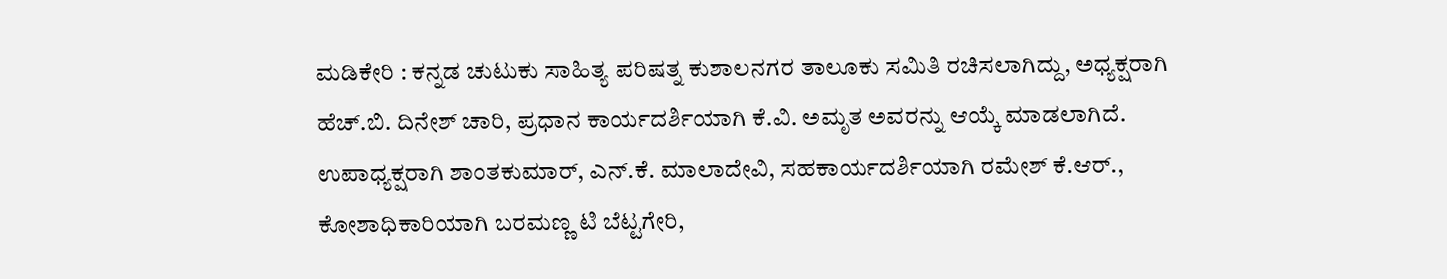ಮಡಿಕೇರಿ : ಕನ್ನಡ ಚುಟುಕು ಸಾಹಿತ್ಯ ಪರಿಷತ್ನ ಕುಶಾಲನಗರ ತಾಲೂಕು ಸಮಿತಿ ರಚಿಸಲಾಗಿದ್ದು, ಅಧ್ಯಕ್ಷರಾಗಿ ಹೆಚ್.ಬಿ. ದಿನೇಶ್ ಚಾರಿ, ಪ್ರಧಾನ ಕಾರ್ಯದರ್ಶಿಯಾಗಿ ಕೆ.ವಿ. ಅಮೃತ ಅವರನ್ನು ಆಯ್ಕೆ ಮಾಡಲಾಗಿದೆ.
ಉಪಾಧ್ಯಕ್ಷರಾಗಿ ಶಾಂತಕುಮಾರ್, ಎನ್.ಕೆ. ಮಾಲಾದೇವಿ, ಸಹಕಾರ್ಯದರ್ಶಿಯಾಗಿ ರಮೇಶ್ ಕೆ.ಆರ್., ಕೋಶಾಧಿಕಾರಿಯಾಗಿ ಬರಮಣ್ಣ ಟಿ ಬೆಟ್ಟಗೇರಿ,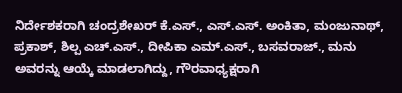ನಿರ್ದೇಶಕರಾಗಿ ಚಂದ್ರಶೇಖರ್ ಕೆ.ಎಸ್., ಎಸ್.ಎಸ್. ಅಂಕಿತಾ, ಮಂಜುನಾಥ್, ಪ್ರಕಾಶ್, ಶಿಲ್ಪ ಎಚ್.ಎಸ್., ದೀಪಿಕಾ ಎಮ್.ಎಸ್., ಬಸವರಾಜ್., ಮನು ಅವರನ್ನು ಆಯ್ಕೆ ಮಾಡಲಾಗಿದ್ದು, ಗೌರವಾಧ್ಯಕ್ಷರಾಗಿ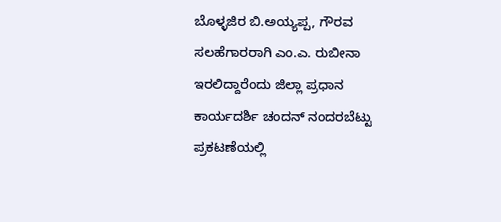ಬೊಳ್ಳಜಿರ ಬಿ.ಅಯ್ಯಪ್ಪ, ಗೌರವ ಸಲಹೆಗಾರರಾಗಿ ಎಂ.ಎ. ರುಬೀನಾ ಇರಲಿದ್ದಾರೆಂದು ಜಿಲ್ಲಾ ಪ್ರಧಾನ ಕಾರ್ಯದರ್ಶಿ ಚಂದನ್ ನಂದರಬೆಟ್ಟು ಪ್ರಕಟಣೆಯಲ್ಲಿ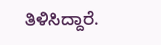ತಿಳಿಸಿದ್ದಾರೆ.